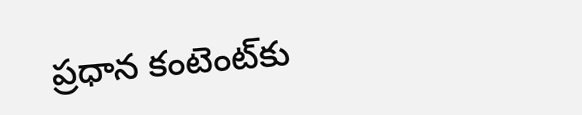ప్రధాన కంటెంట్‌కు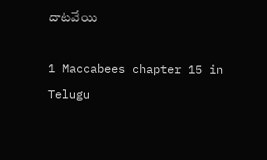దాటవేయి

1 Maccabees chapter 15 in Telugu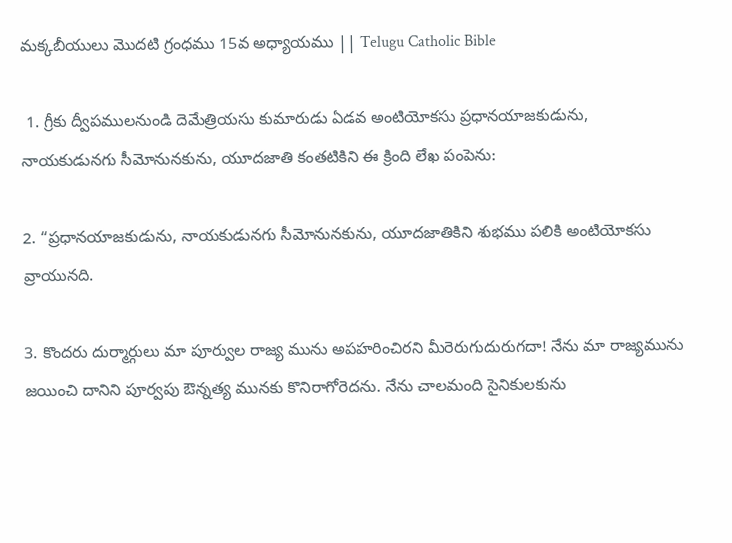మక్కబీయులు మొదటి గ్రంధము 15వ అధ్యాయము || Telugu Catholic Bible

 1. గ్రీకు ద్వీపములనుండి దెమేత్రియసు కుమారుడు ఏడవ అంటియోకసు ప్రధానయాజకుడును, నాయకుడునగు సీమోనునకును, యూదజాతి కంతటికిని ఈ క్రింది లేఖ పంపెను:

2. “ప్రధానయాజకుడును, నాయకుడునగు సీమోనునకును, యూదజాతికిని శుభము పలికి అంటియోకసు వ్రాయునది.

3. కొందరు దుర్మార్గులు మా పూర్వుల రాజ్య మును అపహరించిరని మీరెరుగుదురుగదా! నేను మా రాజ్యమును జయించి దానిని పూర్వపు ఔన్నత్య మునకు కొనిరాగోరెదను. నేను చాలమంది సైనికులకును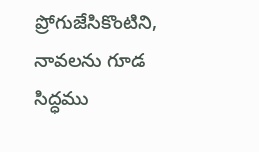ప్రోగుజేసికొంటిని, నావలను గూడ సిద్ధము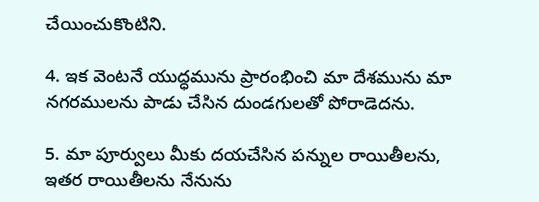చేయించుకొంటిని.

4. ఇక వెంటనే యుద్ధమును ప్రారంభించి మా దేశమును మా నగరములను పాడు చేసిన దుండగులతో పోరాడెదను.

5. మా పూర్వులు మీకు దయచేసిన పన్నుల రాయితీలను, ఇతర రాయితీలను నేనును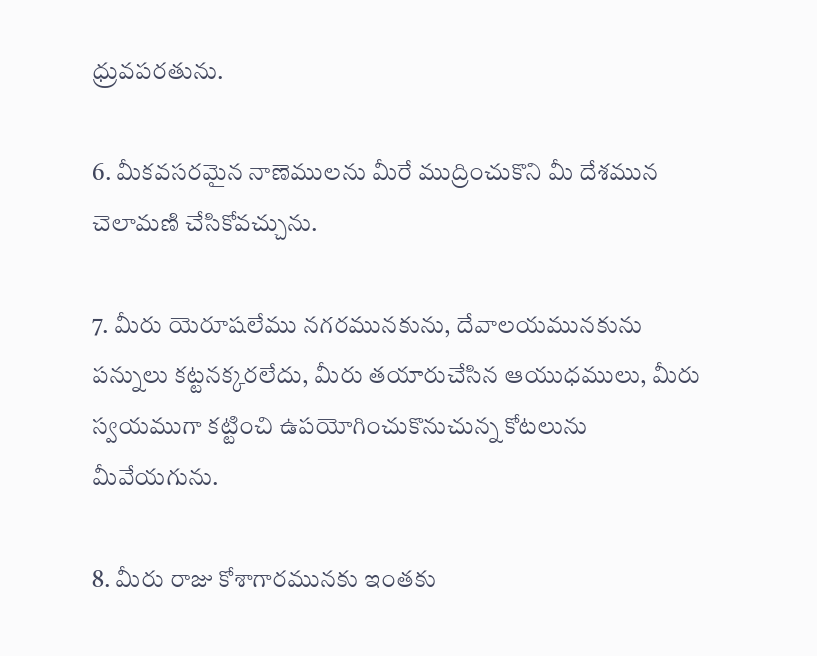ధ్రువపరతును.

6. మీకవసరమైన నాణెములను మీరే ముద్రించుకొని మీ దేశమున చెలామణి చేసికోవచ్చును.

7. మీరు యెరూషలేము నగరమునకును, దేవాలయమునకును పన్నులు కట్టనక్కరలేదు, మీరు తయారుచేసిన ఆయుధములు, మీరు స్వయముగా కట్టించి ఉపయోగించుకొనుచున్న కోటలును మీవేయగును.

8. మీరు రాజు కోశాగారమునకు ఇంతకు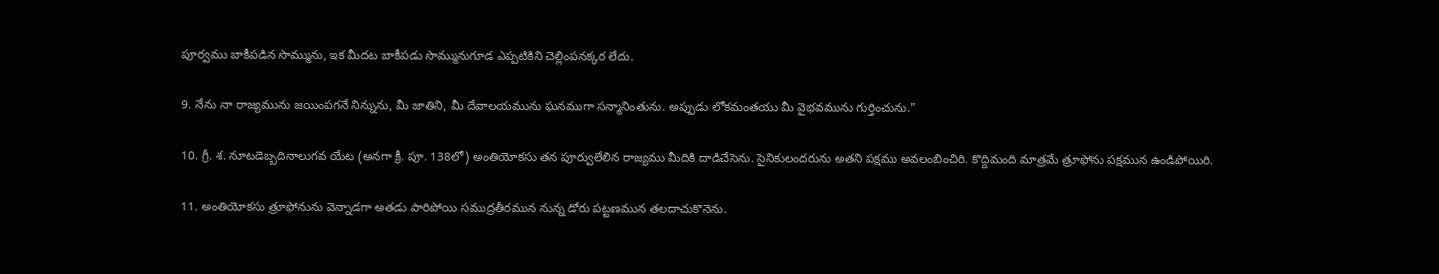పూర్వము బాకీపడిన సొమ్మును, ఇక మీదట బాకీపడు సొమ్మునుగూడ ఎప్పటికిని చెల్లింపనక్కర లేదు.

9. నేను నా రాజ్యమును జయింపగనే నిన్నును, మీ జాతిని, మీ దేవాలయమును ఘనముగా సన్మానింతును. అప్పుడు లోకమంతయు మీ వైభవమును గుర్తించును."

10. గ్రీ. శ. నూటడెబ్బదినాలుగవ యేట (అనగా క్రీ. పూ. 138లో) అంతియోకసు తన పూర్వులేలిన రాజ్యము మీదికి దాడిచేసెను. సైనికులందరును అతని పక్షము అవలంబించిరి. కొద్దిమంది మాత్రమే త్రూఫోను పక్షమున ఉండిపోయిరి.

11. అంతియోకసు త్రూఫోనును వెన్నాడగా అతడు పారిపోయి సముద్రతీరమున నున్న డోరు పట్టణమున తలదాచుకొనెను.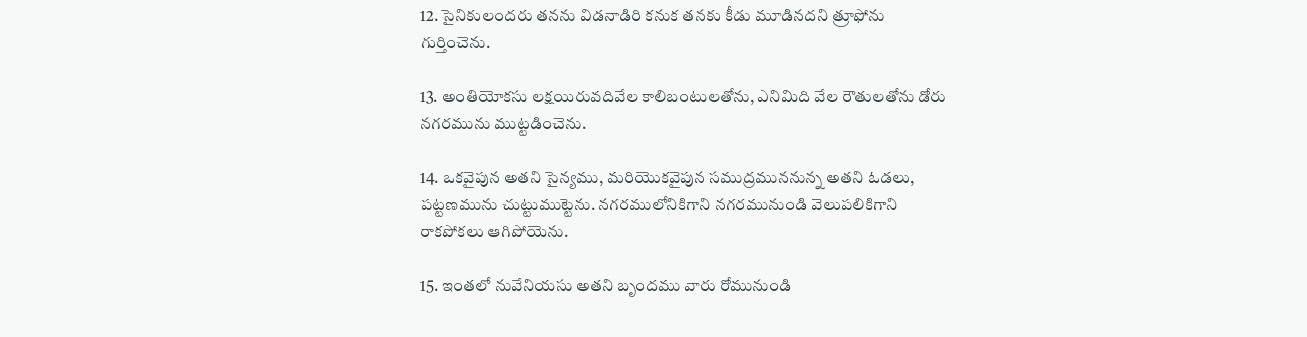12. సైనికులందరు తనను విడనాడిరి కనుక తనకు కీడు మూడినదని త్రూఫోను గుర్తించెను.

13. అంతియోకసు లక్షయిరువదివేల కాలిబంటులతోను, ఎనిమిది వేల రౌతులతోను డోరు నగరమును ముట్టడించెను.

14. ఒకవైపున అతని సైన్యము, మరియొకవైపున సముద్రముననున్న అతని ఓడలు, పట్టణమును చుట్టుముట్టెను. నగరములోనికిగాని నగరమునుండి వెలుపలికిగాని రాకపోకలు ఆగిపోయెను.

15. ఇంతలో నువేనియసు అతని బృందము వారు రోమునుండి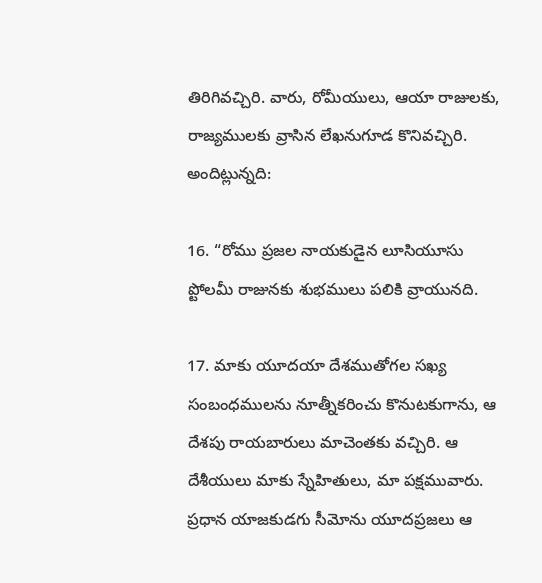తిరిగివచ్చిరి. వారు, రోమీయులు, ఆయా రాజులకు, రాజ్యములకు వ్రాసిన లేఖనుగూడ కొనివచ్చిరి. అందిట్లున్నది:

16. “రోము ప్రజల నాయకుడైన లూసియూసు ప్టోలమీ రాజునకు శుభములు పలికి వ్రాయునది.

17. మాకు యూదయా దేశముతోగల సఖ్య సంబంధములను నూత్నీకరించు కొనుటకుగాను, ఆ దేశపు రాయబారులు మాచెంతకు వచ్చిరి. ఆ దేశీయులు మాకు స్నేహితులు, మా పక్షమువారు. ప్రధాన యాజకుడగు సీమోను యూదప్రజలు ఆ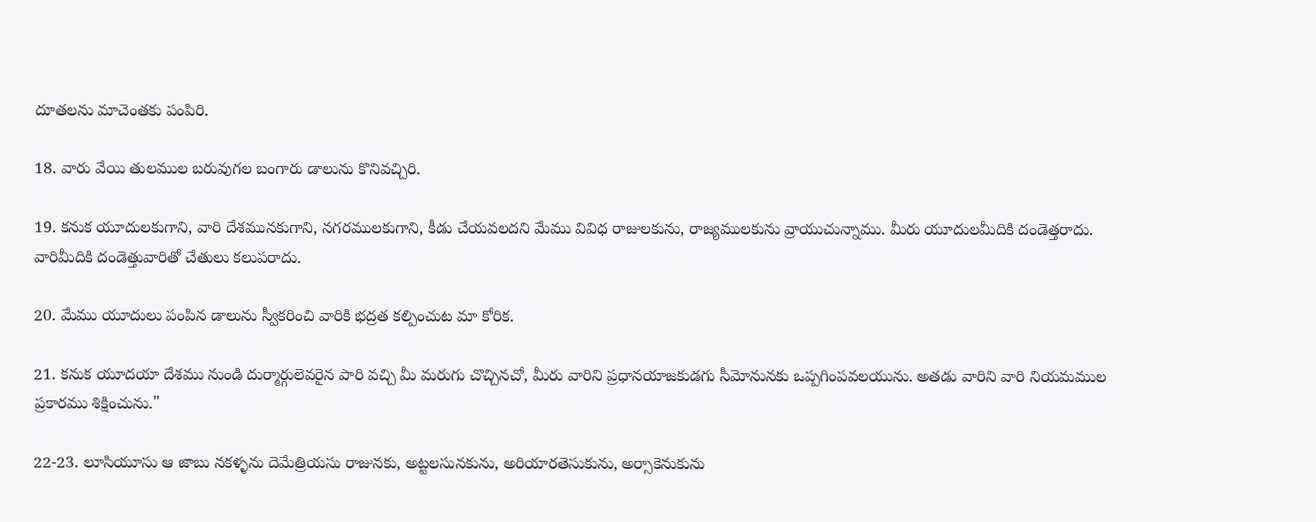దూతలను మాచెంతకు పంపిరి.

18. వారు వేయి తులముల బరువుగల బంగారు డాలును కొనివచ్చిరి.

19. కనుక యూదులకుగాని, వారి దేశమునకుగాని, నగరములకుగాని, కీడు చేయవలదని మేము వివిధ రాజులకును, రాజ్యములకును వ్రాయుచున్నాము. మీరు యూదులమీదికి దండెత్తరాదు. వారిమీదికి దండెత్తువారితో చేతులు కలుపరాదు.

20. మేము యూదులు పంపిన డాలును స్వీకరించి వారికి భద్రత కల్పించుట మా కోరిక.

21. కనుక యూదయా దేశము నుండి దుర్మార్గులెవరైన పారి వచ్చి మీ మరుగు చొచ్చినచో, మీరు వారిని ప్రధానయాజకుడగు సీమోనునకు ఒప్పగింపవలయును. అతడు వారిని వారి నియమముల ప్రకారము శిక్షించును."

22-23. లూసియూసు ఆ జాబు నకళ్ళను దెమేత్రియసు రాజునకు, అట్టలసునకును, అరియారతెసుకును, అర్సాకెనుకును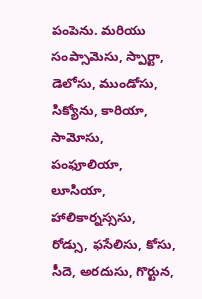పంపెను. మరియు సంప్సామెసు, స్పార్టా, డెలోసు, ముండోసు, సిక్యోను, కారియా, సామోసు, పంఫూలియా, లూసియా, హాలికార్నస్ససు, రోడ్సు, ఫసేలిసు, కోసు, సీదె, అరదుసు, గొర్టున,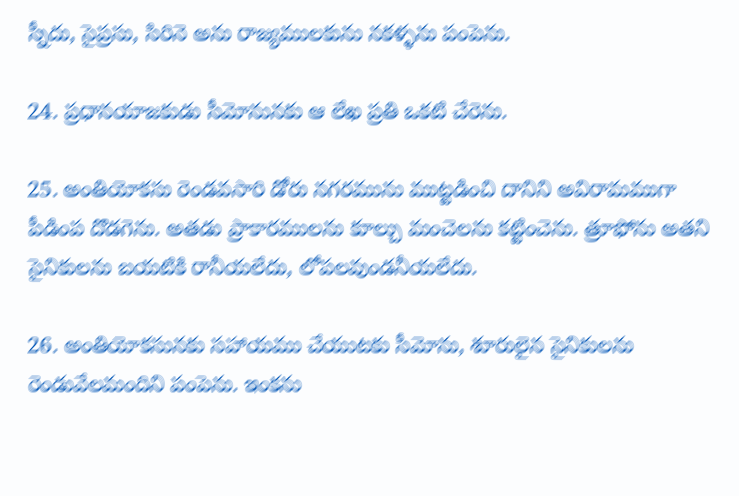స్నీదు, సైప్రసు, సిరినె అను రాజ్యములకును నకళ్ళను పంపెను.

24. ప్రధానయాజకుడు సీమోనునకు ఆ లేఖ ప్రతి ఒకటి చేరెను.

25. అంతియోకసు రెండవసారి డోరు నగరమును ముట్టడించి దానిని అవిరామముగా పీడింప దొడగెను. అతడు ప్రాకారములను కూల్చు మంచెలను కట్టించెను. త్రూఫోను అతని సైనికులను బయటికి రానీయలేదు, లోపలవుండనీయలేదు.

26. అంతియోకసునకు సహాయము చేయుటకు సీమోను, శూరులైన సైనికులను రెండువేలమందిని పంపెను. ఇంకను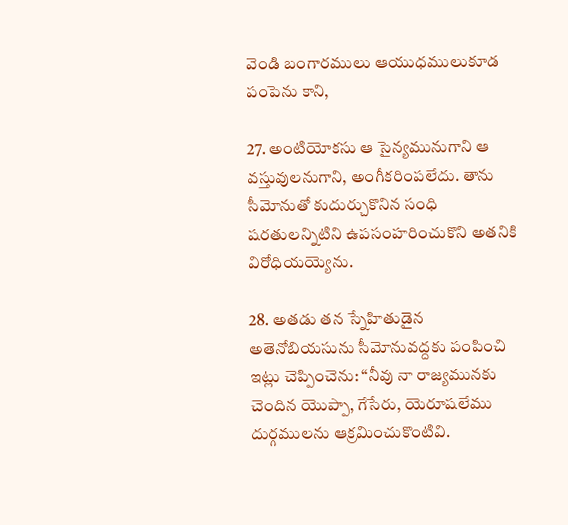వెండి బంగారములు ఆయుధములుకూడ పంపెను కాని,

27. అంటియోకసు ఆ సైన్యమునుగాని ఆ వస్తువులనుగాని, అంగీకరింపలేదు. తాను సీమోనుతో కుదుర్చుకొనిన సంధి షరతులన్నిటిని ఉపసంహరించుకొని అతనికి విరోధియయ్యెను.

28. అతడు తన స్నేహితుడైన అతెనోబియసును సీమోనువద్దకు పంపించి ఇట్లు చెప్పించెను: “నీవు నా రాజ్యమునకు చెందిన యొప్పా, గేసేరు, యెరూషలేము దుర్గములను ఆక్రమించుకొంటివి.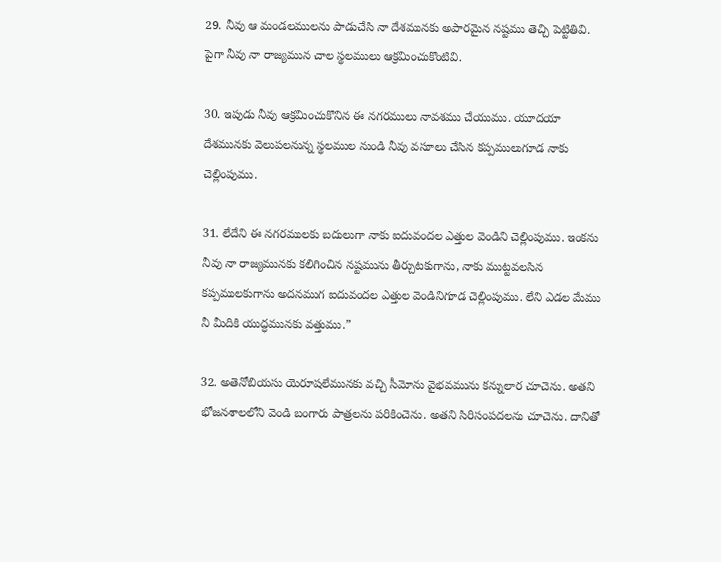29. నీవు ఆ మండలములను పాడుచేసి నా దేశమునకు అపారమైన నష్టము తెచ్చి పెట్టితివి. పైగా నీవు నా రాజ్యమున చాల స్థలములు ఆక్రమించుకొంటివి.

30. ఇపుడు నీవు ఆక్రమించుకొనిన ఈ నగరములు నావశము చేయుము. యూదయా దేశమునకు వెలుపలనున్న స్థలముల నుండి నీవు వసూలు చేసిన కప్పములుగూడ నాకు చెల్లింపుము.

31. లేదేని ఈ నగరములకు బదులుగా నాకు ఐదువందల ఎత్తుల వెండిని చెల్లింపుము. ఇంకను నీవు నా రాజ్యమునకు కలిగించిన నష్టమును తీర్చుటకుగాను, నాకు ముట్టవలసిన కప్పములకుగాను అదనముగ ఐదువందల ఎత్తుల వెండినిగూడ చెల్లింపుము. లేని ఎడల మేము నీ మీదికి యుద్ధమునకు వత్తుము.”

32. అతెనోబియసు యెరూషలేమునకు వచ్చి సీమోను వైభవమును కన్నులార చూచెను. అతని భోజనశాలలోని వెండి బంగారు పాత్రలను పరికించెను. అతని సిరిసంపదలను చూచెను. దానితో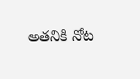అతనికి నోట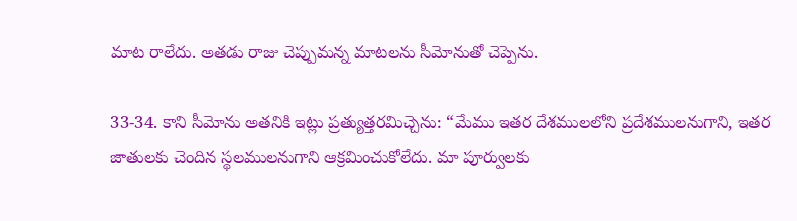మాట రాలేదు. అతడు రాజు చెప్పుమన్న మాటలను సీమోనుతో చెప్పెను.

33-34. కాని సీమోను అతనికి ఇట్లు ప్రత్యుత్తరమిచ్చెను: “మేము ఇతర దేశములలోని ప్రదేశములనుగాని, ఇతర జాతులకు చెందిన స్థలములనుగాని ఆక్రమించుకోలేదు. మా పూర్వులకు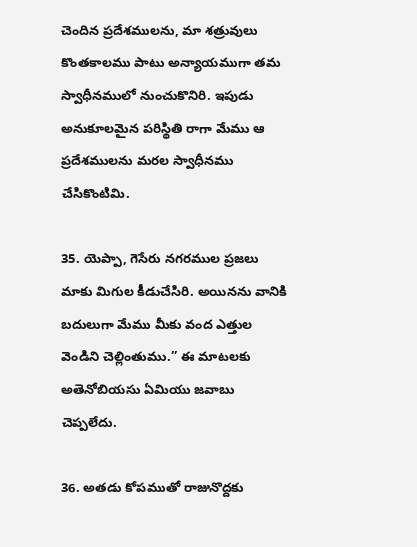చెందిన ప్రదేశములను, మా శత్రువులు కొంతకాలము పాటు అన్యాయముగా తమ స్వాధీనములో నుంచుకొనిరి. ఇపుడు అనుకూలమైన పరిస్థితి రాగా మేము ఆ ప్రదేశములను మరల స్వాధీనము చేసికొంటిమి.

35. యెప్పా, గెసేరు నగరముల ప్రజలు మాకు మిగుల కీడుచేసిరి. అయినను వానికి బదులుగా మేము మీకు వంద ఎత్తుల వెండిని చెల్లింతుము.” ఈ మాటలకు అతెనోబియసు ఏమియు జవాబు చెప్పలేదు.

36. అతడు కోపముతో రాజునొద్దకు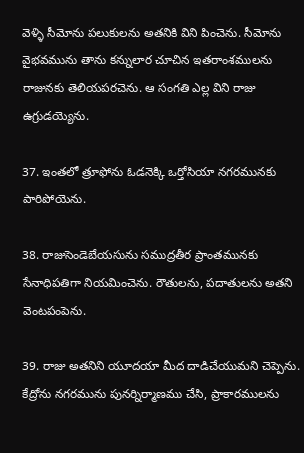వెళ్ళి సీమోను పలుకులను అతనికి విని పించెను. సీమోను వైభవమును తాను కన్నులార చూచిన ఇతరాంశములను రాజునకు తెలియపరచెను. ఆ సంగతి ఎల్ల విని రాజు ఉగ్రుడయ్యెను.

37. ఇంతలో త్రూఫోను ఓడనెక్కి ఒర్తోసియా నగరమునకు పారిపోయెను.

38. రాజుసెండెబేయసును సముద్రతీర ప్రాంతమునకు సేనాధిపతిగా నియమించెను. రౌతులను, పదాతులను అతని వెంటపంపెను.

39. రాజు అతనిని యూదయా మీద దాడిచేయుమని చెప్పెను. కేద్రోను నగరమును పునర్నిర్మాణము చేసి, ప్రాకారములను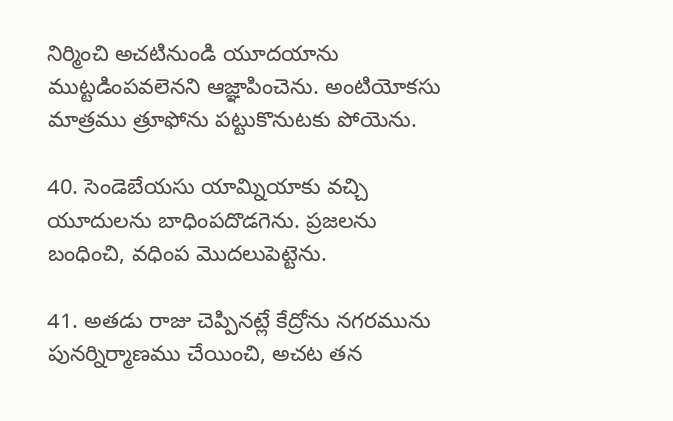నిర్మించి అచటినుండి యూదయాను ముట్టడింపవలెనని ఆజ్ఞాపించెను. అంటియోకసు మాత్రము త్రూఫోను పట్టుకొనుటకు పోయెను.

40. సెండెబేయసు యామ్నియాకు వచ్చి యూదులను బాధింపదొడగెను. ప్రజలను బంధించి, వధింప మొదలుపెట్టెను.

41. అతడు రాజు చెప్పినట్లే కేద్రోను నగరమును పునర్నిర్మాణము చేయించి, అచట తన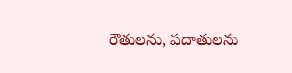రౌతులను, పదాతులను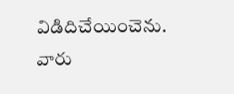విడిదిచేయించెను. వారు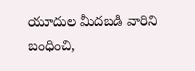యూదుల మీదబడి వారిని బంధించి,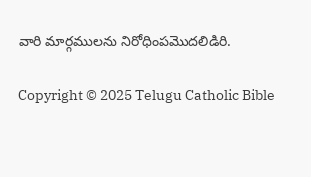వారి మార్గములను నిరోధింపమొదలిడిరి.

Copyright © 2025 Telugu Catholic Bible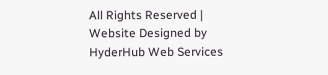All Rights Reserved | Website Designed by HyderHub Web Services